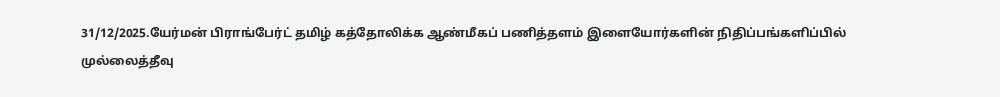31/12/2025.யேர்மன் பிராங்பேர்ட் தமிழ் கத்தோலிக்க ஆண்மீகப் பணித்தளம் இளையோர்களின் நிதிப்பங்களிப்பில்
முல்லைத்தீவு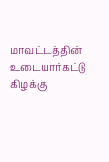மாவட்டத்தின் உடையார்கட்டு கிழக்கு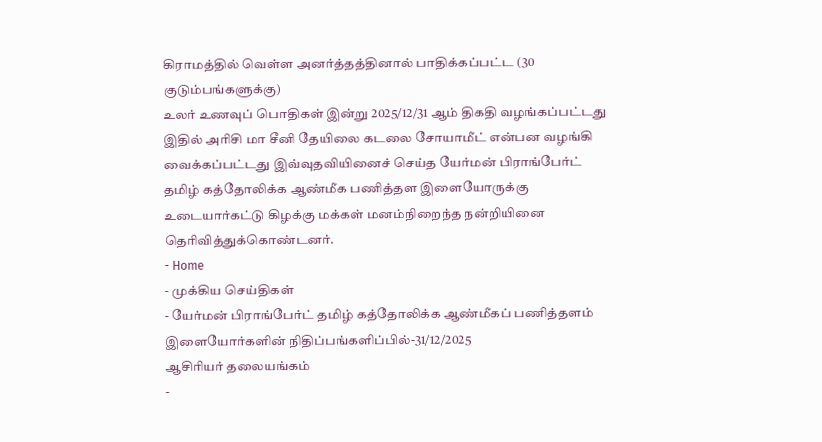கிராமத்தில் வெள்ள அனர்த்தத்தினால் பாதிக்கப்பட்ட (30 குடும்பங்களுக்கு)
உலர் உணவுப் பொதிகள் இன்று 2025/12/31 ஆம் திகதி வழங்கப்பட்டது இதில் அரிசி மா சீனி தேயிலை கடலை சோயாமீட் என்பன வழங்கி வைக்கப்பட்டது இவ்வுதவியினைச் செய்த யேர்மன் பிராங்பேர்ட் தமிழ் கத்தோலிக்க ஆண்மீக பணித்தள இளையோருக்கு உடையார்கட்டு கிழக்கு மக்கள் மனம்நிறைந்த நன்றியினை தெரிவித்துக்கொண்டனர்.
- Home
- முக்கிய செய்திகள்
- யேர்மன் பிராங்பேர்ட் தமிழ் கத்தோலிக்க ஆண்மீகப் பணித்தளம் இளையோர்களின் நிதிப்பங்களிப்பில்-31/12/2025
ஆசிரியர் தலையங்கம்
-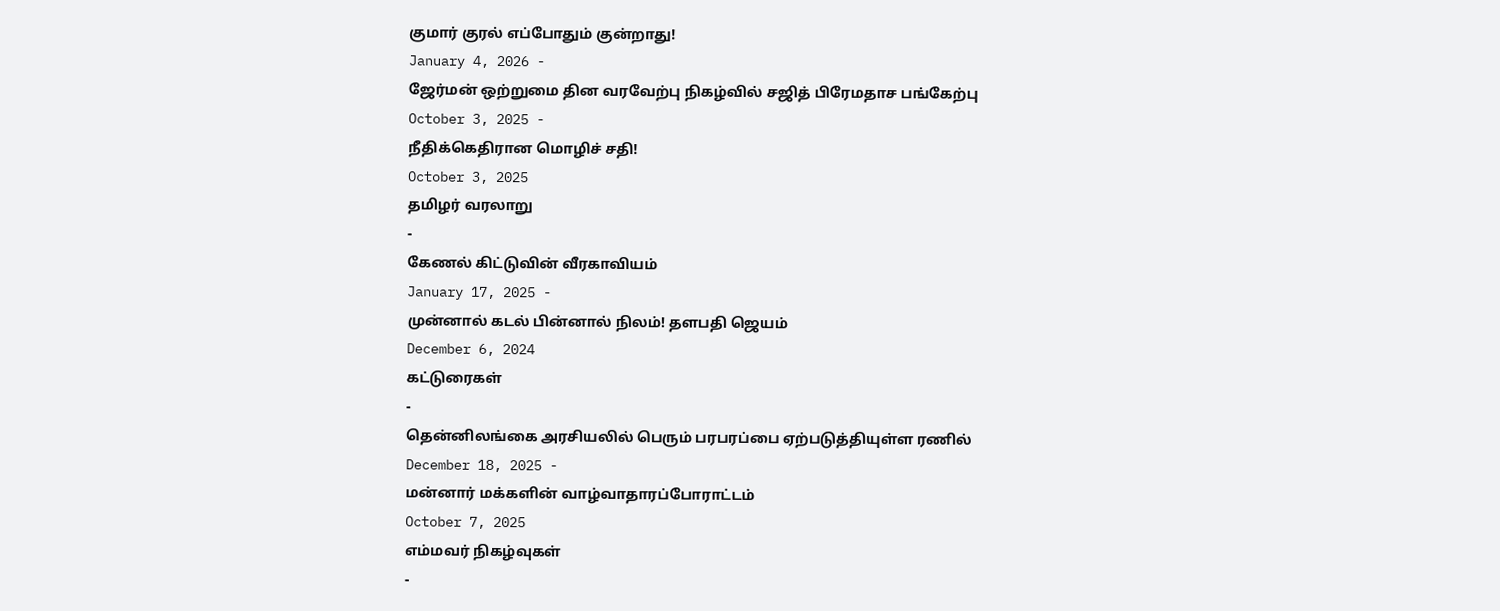குமார் குரல் எப்போதும் குன்றாது!
January 4, 2026 -
ஜேர்மன் ஒற்றுமை தின வரவேற்பு நிகழ்வில் சஜித் பிரேமதாச பங்கேற்பு
October 3, 2025 -
நீதிக்கெதிரான மொழிச் சதி!
October 3, 2025
தமிழர் வரலாறு
-
கேணல் கிட்டுவின் வீரகாவியம்
January 17, 2025 -
முன்னால் கடல் பின்னால் நிலம்! தளபதி ஜெயம்
December 6, 2024
கட்டுரைகள்
-
தென்னிலங்கை அரசியலில் பெரும் பரபரப்பை ஏற்படுத்தியுள்ள ரணில்
December 18, 2025 -
மன்னார் மக்களின் வாழ்வாதாரப்போராட்டம்
October 7, 2025
எம்மவர் நிகழ்வுகள்
-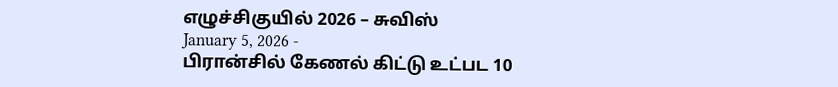எழுச்சிகுயில் 2026 – சுவிஸ்
January 5, 2026 -
பிரான்சில் கேணல் கிட்டு உட்பட 10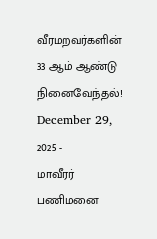வீரமறவர்களின் 33 ஆம் ஆண்டு நினைவேந்தல்!
December 29, 2025 -
மாவீரர் பணிமனை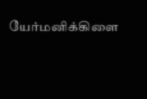யேர்மனிக்கிளை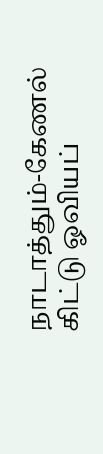நாடாத்தும்-கேணல் கிட்டு ஓவியப்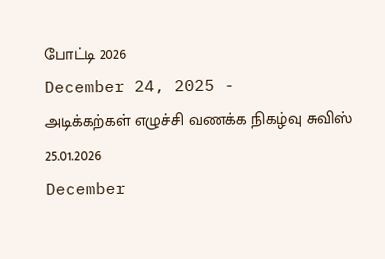போட்டி 2026
December 24, 2025 -
அடிக்கற்கள் எழுச்சி வணக்க நிகழ்வு சுவிஸ் 25.01.2026
December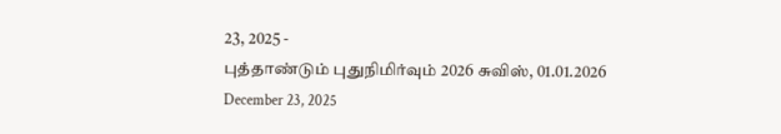23, 2025 -
புத்தாண்டும் புதுநிமிர்வும் 2026 சுவிஸ், 01.01.2026
December 23, 2025